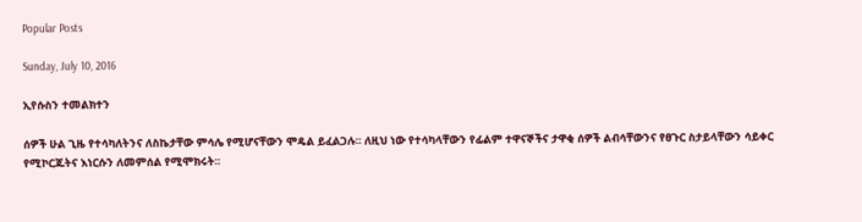Popular Posts

Sunday, July 10, 2016

ኢየሱስን ተመልክተን

ሰዎች ሁል ጊዜ የተሳካለትንና ለስኬታቸው ምሳሌ የሚሆናቸውን ሞዴል ይፈልጋሉ፡፡ ለዚህ ነው የተሳካላቸውን የፊልም ተዋናኞችና ታዋቂ ሰዎች ልብሳቸውንና የፀጉር ስታይላቸውን ሳይቀር የሚኮርጁትና እነርሱን ለመምሰል የሚሞክሩት፡፡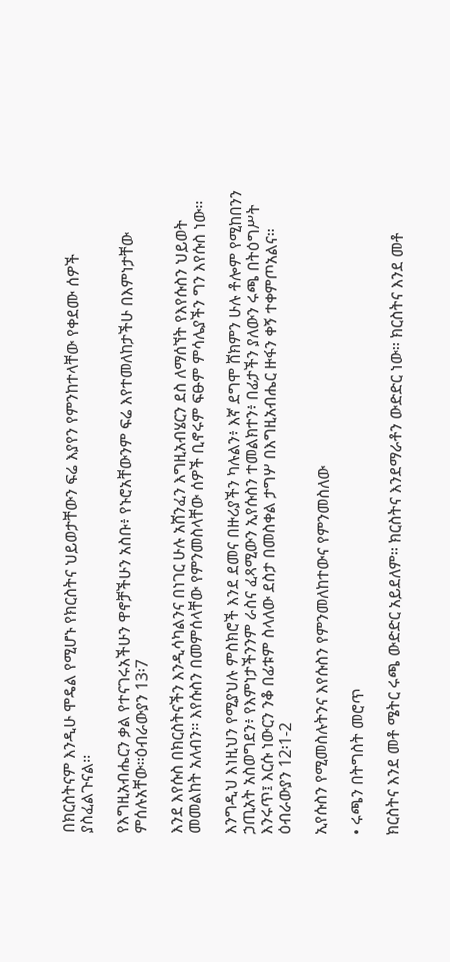በክርስትናም እንዲሁ ሞዴል የሚሆኑ የክርስትና ህይወታቸውን ፍሬ እያየን የምንከተላቸው የቀደሙ ሰዎች ያስፈልጉናል፡፡

የእግዚአብሔርን ቃል የተናገሩአችሁን ዋኖቻችሁን አስቡ፥ የኑሮአቸውንም ፍሬ እየተመለከታችሁ በእምነታቸው ምሰሉአቸው።ዕብራውያን 13፡7

እንደ እየሱስ በክርስትናችን እንዲሳካልንና በነገር ሁሉ አሸንፈን እግዚአብሄርን ደስ ለማሰኘት የእየሱስን ህይወት መመልከት አለብን፡፡ እየሱስን በመምሰላቸው የምንመስላቸው ሰዎች ቢኖሩም ፍፁም ምሳሌያችን ግን እየሱስ ነው፡፡

እንግዲህ እነዚህን የሚያህሉ ምስክሮች እንደ ደመና በዙሪያችን ካሉልን፥ እኛ ደግሞ ሸክምን ሁሉ ቶሎም የሚከበንን ኃጢአት አስወግደን፥ የእምነታችንንም ራስና ፈጻሚውን ኢየሱስን ተመልክተን፥ በፊታችን ያለውን ሩጫ በትዕግሥት እንሩጥ፤ እርሱ ነውርን ንቆ በፊቱም ስላለው ደስታ በመስቀል ታግሦ በእግዚአብሔር ዙፋን ቀኝ ተቀምጦአልና። ዕብራውያን 12፡1-2

ኢየሱስን የሚመስሉትንና እየሱስን የምንመለከተውና የምንመስለው

• ሩጫን በትግስት መሮጥ

ክርስትና እንደ መቶ ሜትር ሩጫ ውድድር አይደለም፡፡ ክርስትና እንደማራቶን ውድድር ነው፡፡ ክርስትና እንደ መቶ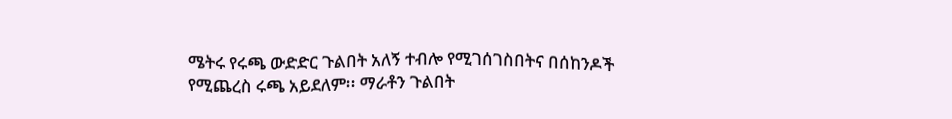ሜትሩ የሩጫ ውድድር ጉልበት አለኝ ተብሎ የሚገሰገስበትና በሰከንዶች የሚጨረስ ሩጫ አይደለም፡፡ ማራቶን ጉልበት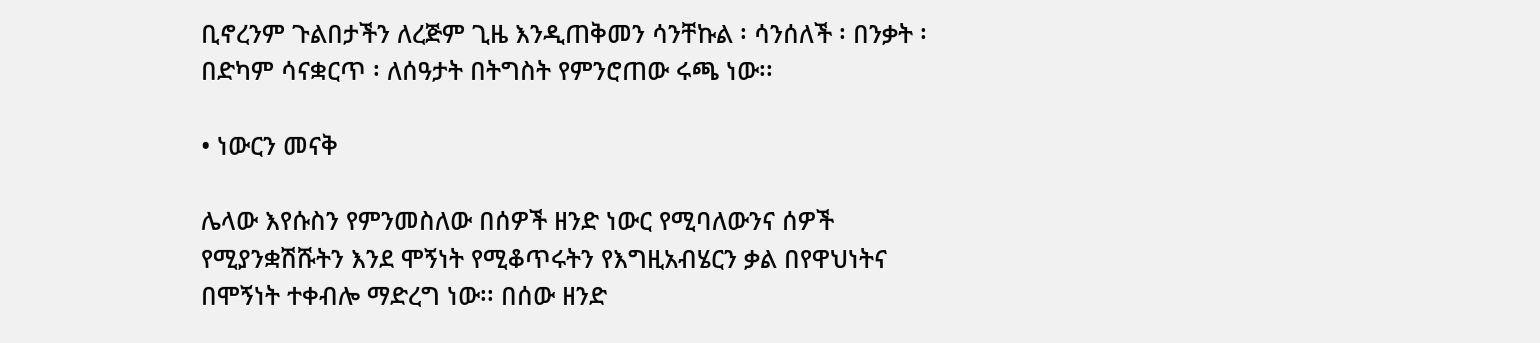ቢኖረንም ጉልበታችን ለረጅም ጊዜ እንዲጠቅመን ሳንቸኩል ፡ ሳንሰለች ፡ በንቃት ፡ በድካም ሳናቋርጥ ፡ ለሰዓታት በትግስት የምንሮጠው ሩጫ ነው፡፡

• ነውርን መናቅ

ሌላው እየሱስን የምንመስለው በሰዎች ዘንድ ነውር የሚባለውንና ሰዎች የሚያንቋሽሹትን እንደ ሞኝነት የሚቆጥሩትን የእግዚአብሄርን ቃል በየዋህነትና በሞኝነት ተቀብሎ ማድረግ ነው፡፡ በሰው ዘንድ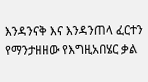እንዳንናቅ እና እንዳንጠላ ፈርተን የማንታዘዘው የእግዚአበሄር ቃል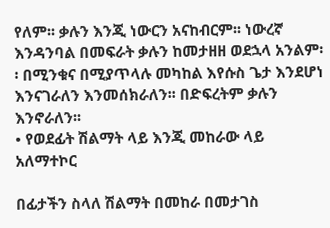የለም፡፡ ቃሉን እንጂ ነውርን አናከብርም፡፡ ነውረኛ እንዳንባል በመፍራት ቃሉን ከመታዘዘ ወደኋላ አንልም፡፡ በሚንቁና በሚያጥላሉ መካከል እየሱስ ጌታ እንደሆነ እንናገራለን እንመሰክራለን፡፡ በድፍረትም ቃሉን እንኖራለን፡፡
• የወደፊት ሽልማት ላይ እንጂ መከራው ላይ አለማተኮር

በፊታችን ስላለ ሽልማት በመከራ በመታገስ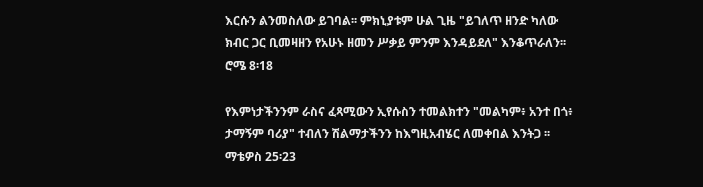እርሱን ልንመስለው ይገባል፡፡ ምክኒያቱም ሁል ጊዜ "ይገለጥ ዘንድ ካለው ክብር ጋር ቢመዛዘን የአሁኑ ዘመን ሥቃይ ምንም እንዳይደለ" እንቆጥራለን፡፡ ሮሜ 8፡18

የእምነታችንንም ራስና ፈጻሚውን ኢየሱስን ተመልክተን "መልካም፥ አንተ በጎ፥ ታማኝም ባሪያ" ተብለን ሽልማታችንን ከእግዚአብሄር ለመቀበል እንትጋ ፡፡ ማቴዎስ 25፡23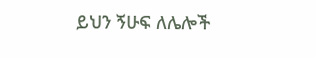ይህን ኝሁፍ ለሌሎች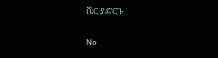ሼር ያድርጉ

No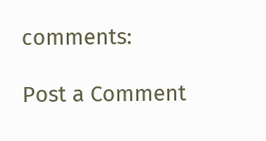comments:

Post a Comment